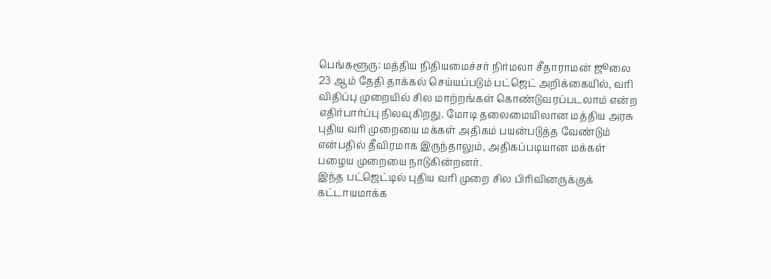பெங்களூரு: மத்திய நிதியமைச்சர் நிர்மலா சீதாராமன் ஜூலை 23 ஆம் தேதி தாக்கல் செய்யப்படும் பட்ஜெட் அறிக்கையில், வரி விதிப்பு முறையில் சில மாற்றங்கள் கொண்டுவரப்படலாம் என்ற எதிர்பார்ப்பு நிலவுகிறது. மோடி தலைமையிலான மத்திய அரசு புதிய வரி முறையை மக்கள் அதிகம் பயன்படுத்த வேண்டும் என்பதில் தீவிரமாக இருந்தாலும், அதிகப்படியான மக்கள் பழைய முறையை நாடுகின்றனர்.
இந்த பட்ஜெட்டில் புதிய வரி முறை சில பிரிவினருக்குக் கட்டாயமாக்க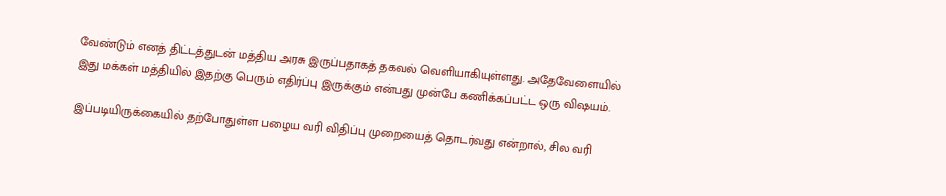வேண்டும் எனத் திட்டத்துடன் மத்திய அரசு இருப்பதாகத் தகவல் வெளியாகியுள்ளது. அதேவேளையில் இது மக்கள் மத்தியில் இதற்கு பெரும் எதிர்ப்பு இருக்கும் என்பது முன்பே கணிக்கப்பட்ட ஒரு விஷயம்.

இப்படியிருக்கையில் தற்போதுள்ள பழைய வரி விதிப்பு முறையைத் தொடர்வது என்றால், சில வரி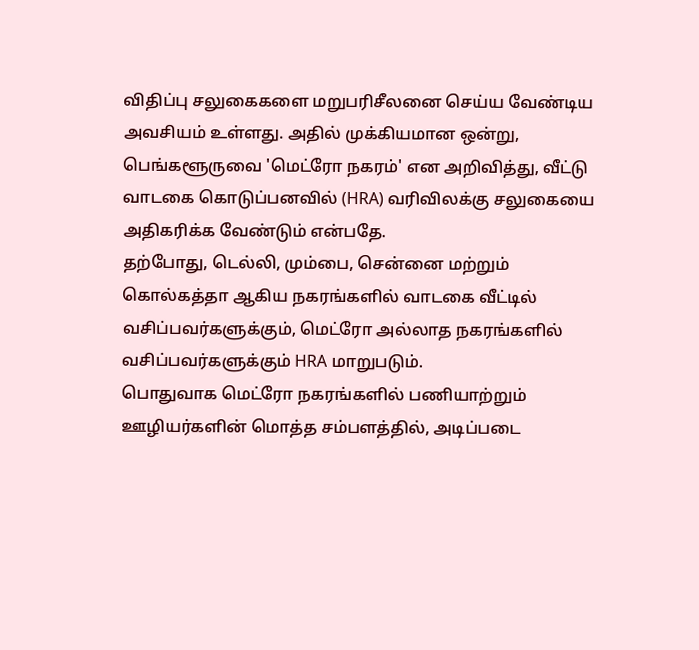விதிப்பு சலுகைகளை மறுபரிசீலனை செய்ய வேண்டிய அவசியம் உள்ளது. அதில் முக்கியமான ஒன்று, பெங்களூருவை 'மெட்ரோ நகரம்' என அறிவித்து, வீட்டு வாடகை கொடுப்பனவில் (HRA) வரிவிலக்கு சலுகையை அதிகரிக்க வேண்டும் என்பதே.
தற்போது, டெல்லி, மும்பை, சென்னை மற்றும் கொல்கத்தா ஆகிய நகரங்களில் வாடகை வீட்டில் வசிப்பவர்களுக்கும், மெட்ரோ அல்லாத நகரங்களில் வசிப்பவர்களுக்கும் HRA மாறுபடும்.
பொதுவாக மெட்ரோ நகரங்களில் பணியாற்றும் ஊழியர்களின் மொத்த சம்பளத்தில், அடிப்படை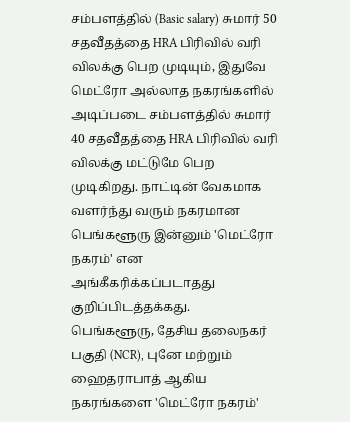சம்பளத்தில் (Basic salary) சுமார் 50 சதவீதத்தை HRA பிரிவில் வரி விலக்கு பெற முடியும், இதுவே மெட்ரோ அல்லாத நகரங்களில் அடிப்படை சம்பளத்தில் சுமார் 40 சதவீதத்தை HRA பிரிவில் வரி விலக்கு மட்டுமே பெற முடிகிறது. நாட்டின் வேகமாக வளர்ந்து வரும் நகரமான பெங்களூரு இன்னும் 'மெட்ரோ நகரம்' என அங்கீகரிக்கப்படாதது குறிப்பிடத்தக்கது.
பெங்களூரு, தேசிய தலைநகர் பகுதி (NCR), புனே மற்றும் ஹைதராபாத் ஆகிய நகரங்களை 'மெட்ரோ நகரம்'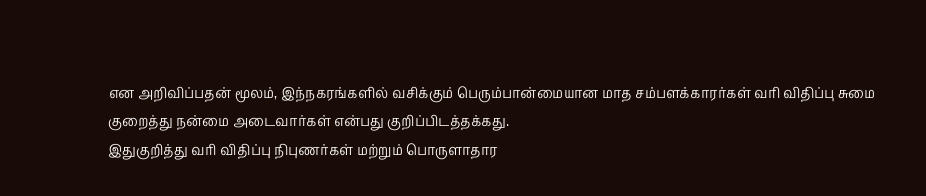என அறிவிப்பதன் மூலம், இந்நகரங்களில் வசிக்கும் பெரும்பான்மையான மாத சம்பளக்காரர்கள் வரி விதிப்பு சுமை குறைத்து நன்மை அடைவார்கள் என்பது குறிப்பிடத்தக்கது.
இதுகுறித்து வரி விதிப்பு நிபுணர்கள் மற்றும் பொருளாதார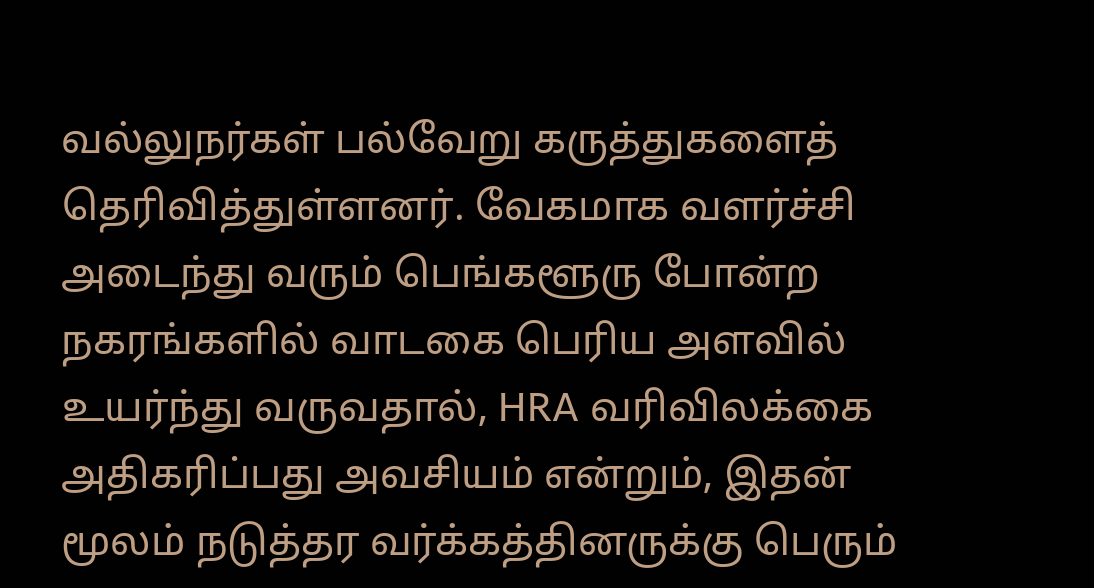வல்லுநர்கள் பல்வேறு கருத்துகளைத் தெரிவித்துள்ளனர். வேகமாக வளர்ச்சி அடைந்து வரும் பெங்களூரு போன்ற நகரங்களில் வாடகை பெரிய அளவில் உயர்ந்து வருவதால், HRA வரிவிலக்கை அதிகரிப்பது அவசியம் என்றும், இதன் மூலம் நடுத்தர வர்க்கத்தினருக்கு பெரும்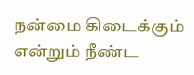நன்மை கிடைக்கும் என்றும் நீண்ட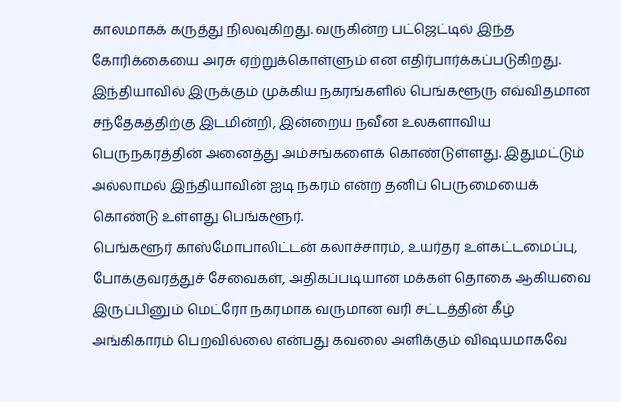காலமாகக் கருத்து நிலவுகிறது. வருகின்ற பட்ஜெட்டில் இந்த கோரிக்கையை அரசு ஏற்றுக்கொள்ளும் என எதிர்பார்க்கப்படுகிறது.
இந்தியாவில் இருக்கும் முக்கிய நகரங்களில் பெங்களூரு எவ்விதமான சந்தேகத்திற்கு இடமின்றி, இன்றைய நவீன உலகளாவிய பெருநகரத்தின் அனைத்து அம்சங்களைக் கொண்டுள்ளது. இதுமட்டும் அல்லாமல் இந்தியாவின் ஐடி நகரம் என்ற தனிப் பெருமையைக் கொண்டு உள்ளது பெங்களூர்.
பெங்களூர் காஸ்மோபாலிட்டன் கலாச்சாரம், உயர்தர உள்கட்டமைப்பு, போக்குவரத்துச் சேவைகள், அதிகப்படியான மக்கள் தொகை ஆகியவை இருப்பினும் மெட்ரோ நகரமாக வருமான வரி சட்டத்தின் கீழ் அங்கிகாரம் பெறவில்லை என்பது கவலை அளிக்கும் விஷயமாகவே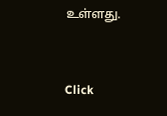உள்ளது.


Click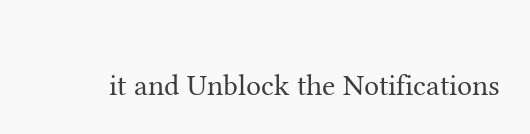it and Unblock the Notifications